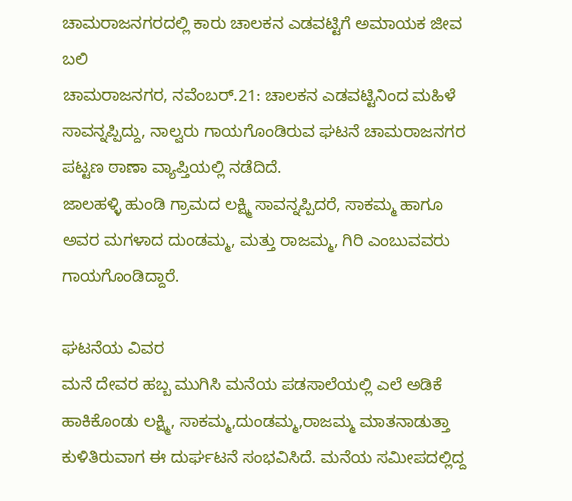ಚಾಮರಾಜನಗರದಲ್ಲಿ ಕಾರು ಚಾಲಕನ ಎಡವಟ್ಟಿಗೆ ಅಮಾಯಕ ಜೀವ ಬಲಿ
ಚಾಮರಾಜನಗರ, ನವೆಂಬರ್.21: ಚಾಲಕನ ಎಡವಟ್ಟಿನಿಂದ ಮಹಿಳೆ ಸಾವನ್ನಪ್ಪಿದ್ದು, ನಾಲ್ವರು ಗಾಯಗೊಂಡಿರುವ ಘಟನೆ ಚಾಮರಾಜನಗರ ಪಟ್ಟಣ ಠಾಣಾ ವ್ಯಾಪ್ತಿಯಲ್ಲಿ ನಡೆದಿದೆ.
ಜಾಲಹಳ್ಳಿ ಹುಂಡಿ ಗ್ರಾಮದ ಲಕ್ಷ್ಮಿ ಸಾವನ್ನಪ್ಪಿದರೆ, ಸಾಕಮ್ಮ ಹಾಗೂ ಅವರ ಮಗಳಾದ ದುಂಡಮ್ಮ, ಮತ್ತು ರಾಜಮ್ಮ, ಗಿರಿ ಎಂಬುವವರು ಗಾಯಗೊಂಡಿದ್ದಾರೆ.

ಘಟನೆಯ ವಿವರ
ಮನೆ ದೇವರ ಹಬ್ಬ ಮುಗಿಸಿ ಮನೆಯ ಪಡಸಾಲೆಯಲ್ಲಿ ಎಲೆ ಅಡಿಕೆ ಹಾಕಿಕೊಂಡು ಲಕ್ಷ್ಮಿ, ಸಾಕಮ್ಮ,ದುಂಡಮ್ಮ,ರಾಜಮ್ಮ ಮಾತನಾಡುತ್ತಾ ಕುಳಿತಿರುವಾಗ ಈ ದುರ್ಘಟನೆ ಸಂಭವಿಸಿದೆ. ಮನೆಯ ಸಮೀಪದಲ್ಲಿದ್ದ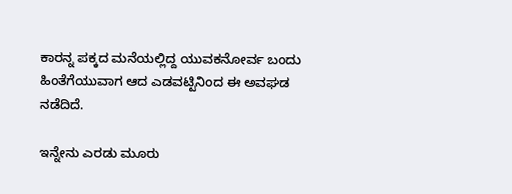ಕಾರನ್ನ ಪಕ್ಕದ ಮನೆಯಲ್ಲಿದ್ದ ಯುವಕನೋರ್ವ ಬಂದು ಹಿಂತೆಗೆಯುವಾಗ ಆದ ಎಡವಟ್ಟಿನಿಂದ ಈ ಅವಘಡ ನಡೆದಿದೆ.

ಇನ್ನೇನು ಎರಡು ಮೂರು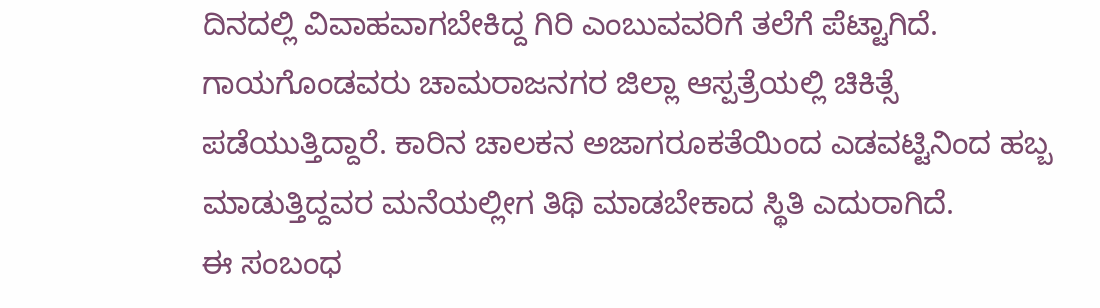ದಿನದಲ್ಲಿ ವಿವಾಹವಾಗಬೇಕಿದ್ದ ಗಿರಿ ಎಂಬುವವರಿಗೆ ತಲೆಗೆ ಪೆಟ್ಟಾಗಿದೆ. ಗಾಯಗೊಂಡವರು ಚಾಮರಾಜನಗರ ಜಿಲ್ಲಾ ಆಸ್ಪತ್ರೆಯಲ್ಲಿ ಚಿಕಿತ್ಸೆ ಪಡೆಯುತ್ತಿದ್ದಾರೆ. ಕಾರಿನ ಚಾಲಕನ ಅಜಾಗರೂಕತೆಯಿಂದ ಎಡವಟ್ಟಿನಿಂದ ಹಬ್ಬ ಮಾಡುತ್ತಿದ್ದವರ ಮನೆಯಲ್ಲೀಗ ತಿಥಿ ಮಾಡಬೇಕಾದ ಸ್ಥಿತಿ ಎದುರಾಗಿದೆ.
ಈ ಸಂಬಂಧ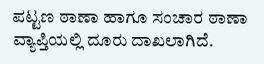ಪಟ್ಟಣ ಠಾಣಾ ಹಾಗೂ ಸಂಚಾರ ಠಾಣಾ ವ್ಯಾಪ್ತಿಯಲ್ಲಿ ದೂರು ದಾಖಲಾಗಿದೆ.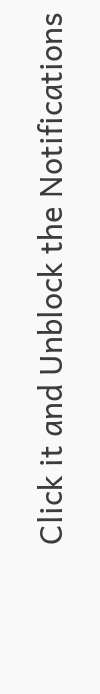Click it and Unblock the Notifications